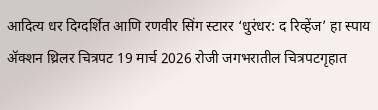आदित्य धर दिग्दर्शित आणि रणवीर सिंग स्टारर ‘धुरंधर: द रिव्हेंज’ हा स्पाय ॲक्शन थ्रिलर चित्रपट 19 मार्च 2026 रोजी जगभरातील चित्रपटगृहात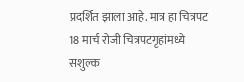प्रदर्शित झाला आहे. मात्र हा चित्रपट 18 मार्च रोजी चित्रपटगृहांमध्ये सशुल्क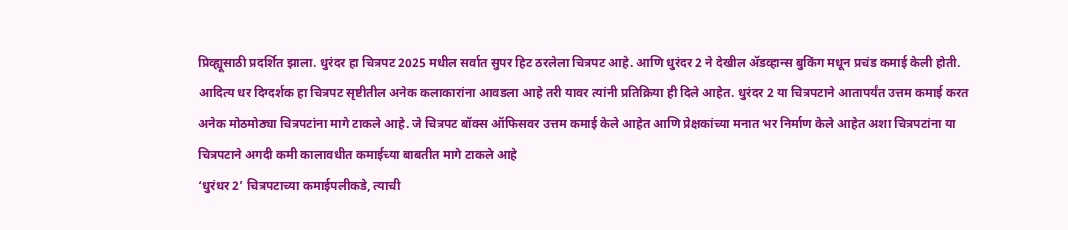प्रिव्ह्यूसाठी प्रदर्शित झाला. धुरंदर हा चित्रपट 2025 मधील सर्वात सुपर हिट ठरलेला चित्रपट आहे. आणि धुरंदर 2 ने देखील ॲडव्हान्स बुकिंग मधून प्रचंड कमाई केली होती. आदित्य धर दिग्दर्शक हा चित्रपट सृष्टीतील अनेक कलाकारांना आवडला आहे तरी यावर त्यांनी प्रतिक्रिया ही दिले आहेत. धुरंदर 2 या चित्रपटाने आतापर्यंत उत्तम कमाई करत अनेक मोठमोठ्या चित्रपटांना मागे टाकले आहे. जे चित्रपट बॉक्स ऑफिसवर उत्तम कमाई केले आहेत आणि प्रेक्षकांच्या मनात भर निर्माण केले आहेत अशा चित्रपटांना या चित्रपटाने अगदी कमी कालावधीत कमाईच्या बाबतीत मागे टाकले आहे
‘धुरंधर 2’ चित्रपटाच्या कमाईपलीकडे, त्याची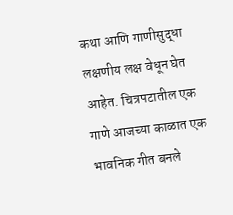कथा आणि गाणीसुद्धा लक्षणीय लक्ष वेधून घेत आहेत. चित्रपटातील एक गाणे आजच्या काळात एक भावनिक गीत बनले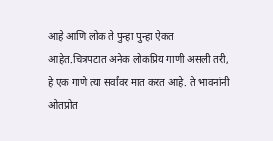आहे आणि लोक ते पुन्हा पुन्हा ऐकत आहेत.चित्रपटात अनेक लोकप्रिय गाणी असली तरी, हे एक गाणे त्या सर्वांवर मात करत आहे. ते भावनांनी ओतप्रोत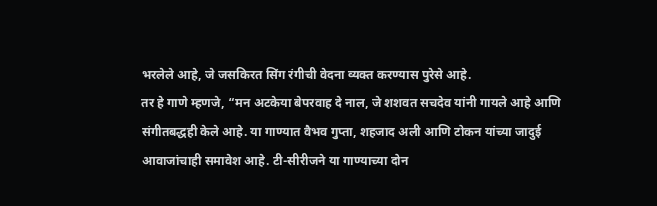भरलेले आहे, जे जसकिरत सिंग रंगीची वेदना व्यक्त करण्यास पुरेसे आहे.
तर हे गाणे म्हणजे, “मन अटकेया बेपरवाह दे नाल, जे शशवत सचदेव यांनी गायले आहे आणि संगीतबद्धही केले आहे. या गाण्यात वैभव गुप्ता, शहजाद अली आणि टोकन यांच्या जादुई आवाजांचाही समावेश आहे. टी-सीरीजने या गाण्याच्या दोन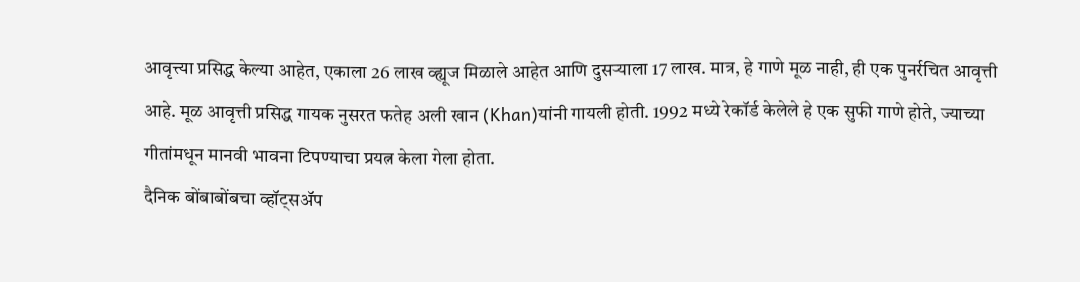आवृत्त्या प्रसिद्ध केल्या आहेत, एकाला 26 लाख व्ह्यूज मिळाले आहेत आणि दुसऱ्याला 17 लाख. मात्र, हे गाणे मूळ नाही, ही एक पुनर्रचित आवृत्ती आहे. मूळ आवृत्ती प्रसिद्ध गायक नुसरत फतेह अली खान (Khan)यांनी गायली होती. 1992 मध्ये रेकॉर्ड केलेले हे एक सुफी गाणे होते, ज्याच्या गीतांमधून मानवी भावना टिपण्याचा प्रयत्न केला गेला होता.
दैनिक बोंबाबोंबचा व्हॉट्सॲप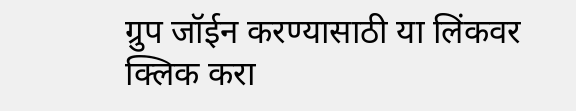ग्रुप जॉईन करण्यासाठी या लिंकवर क्लिक करा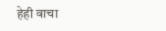हेही वाचा